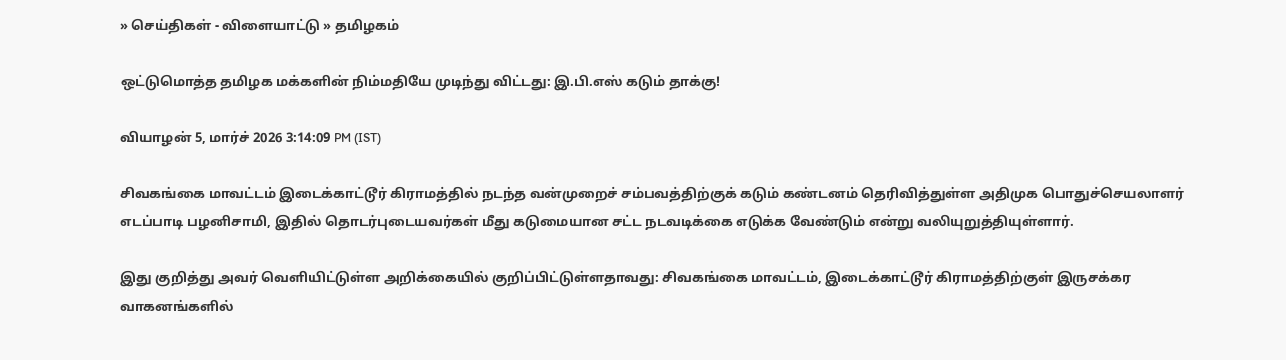» செய்திகள் - விளையாட்டு » தமிழகம்

ஒட்டுமொத்த தமிழக மக்களின் நிம்மதியே முடிந்து விட்டது: இ.பி.எஸ் கடும் தாக்கு!

வியாழன் 5, மார்ச் 2026 3:14:09 PM (IST)

சிவகங்கை மாவட்டம் இடைக்காட்டூர் கிராமத்தில் நடந்த வன்முறைச் சம்பவத்திற்குக் கடும் கண்டனம் தெரிவித்துள்ள அதிமுக பொதுச்செயலாளர் எடப்பாடி பழனிசாமி, இதில் தொடர்புடையவர்கள் மீது கடுமையான சட்ட நடவடிக்கை எடுக்க வேண்டும் என்று வலியுறுத்தியுள்ளார்.

இது குறித்து அவர் வெளியிட்டுள்ள அறிக்கையில் குறிப்பிட்டுள்ளதாவது: சிவகங்கை மாவட்டம், இடைக்காட்டூர் கிராமத்திற்குள் இருசக்கர வாகனங்களில்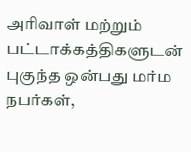அரிவாள் மற்றும் பட்டாக்கத்திகளுடன் புகுந்த ஒன்பது மர்ம நபர்கள்,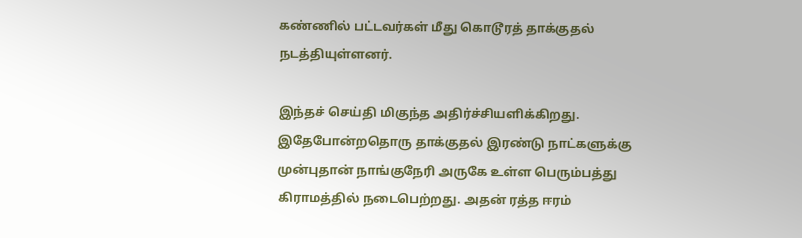கண்ணில் பட்டவர்கள் மீது கொடூரத் தாக்குதல் நடத்தியுள்ளனர்.

இந்தச் செய்தி மிகுந்த அதிர்ச்சியளிக்கிறது. இதேபோன்றதொரு தாக்குதல் இரண்டு நாட்களுக்கு முன்புதான் நாங்குநேரி அருகே உள்ள பெரும்பத்து கிராமத்தில் நடைபெற்றது. அதன் ரத்த ஈரம்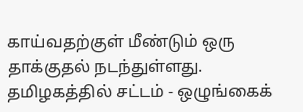காய்வதற்குள் மீண்டும் ஒரு தாக்குதல் நடந்துள்ளது. தமிழகத்தில் சட்டம் - ஒழுங்கைக்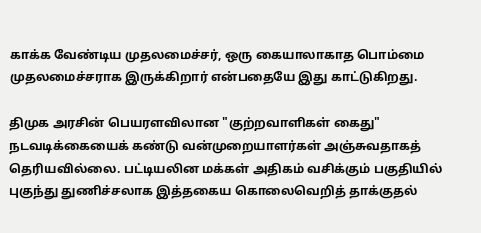காக்க வேண்டிய முதலமைச்சர், ஒரு கையாலாகாத பொம்மை முதலமைச்சராக இருக்கிறார் என்பதையே இது காட்டுகிறது.

திமுக அரசின் பெயரளவிலான "குற்றவாளிகள் கைது" நடவடிக்கையைக் கண்டு வன்முறையாளர்கள் அஞ்சுவதாகத் தெரியவில்லை. பட்டியலின மக்கள் அதிகம் வசிக்கும் பகுதியில் புகுந்து துணிச்சலாக இத்தகைய கொலைவெறித் தாக்குதல்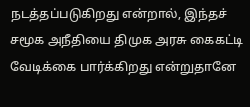நடத்தப்படுகிறது என்றால், இந்தச் சமூக அநீதியை திமுக அரசு கைகட்டி வேடிக்கை பார்க்கிறது என்றுதானே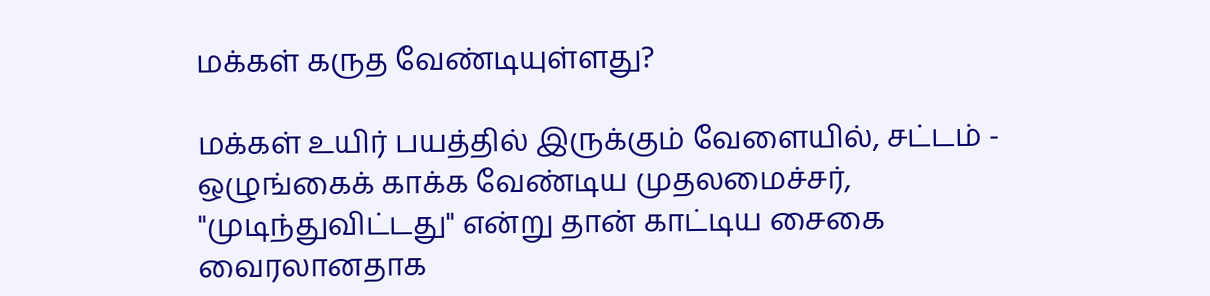மக்கள் கருத வேண்டியுள்ளது?

மக்கள் உயிர் பயத்தில் இருக்கும் வேளையில், சட்டம் - ஒழுங்கைக் காக்க வேண்டிய முதலமைச்சர், "முடிந்துவிட்டது" என்று தான் காட்டிய சைகை வைரலானதாக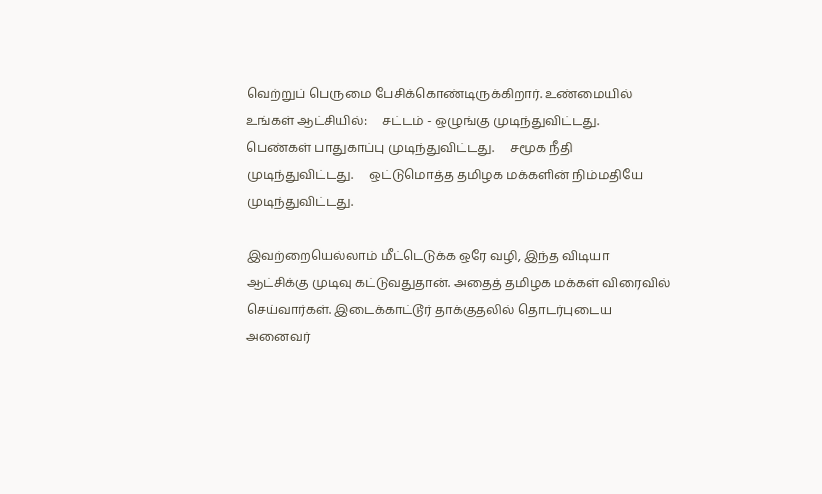வெற்றுப் பெருமை பேசிக்கொண்டிருக்கிறார். உண்மையில் உங்கள் ஆட்சியில்:     சட்டம் - ஒழுங்கு முடிந்துவிட்டது.     பெண்கள் பாதுகாப்பு முடிந்துவிட்டது.     சமூக நீதி முடிந்துவிட்டது.     ஒட்டுமொத்த தமிழக மக்களின் நிம்மதியே முடிந்துவிட்டது.

இவற்றையெல்லாம் மீட்டெடுக்க ஒரே வழி, இந்த விடியா ஆட்சிக்கு முடிவு கட்டுவதுதான். அதைத் தமிழக மக்கள் விரைவில் செய்வார்கள். இடைக்காட்டூர் தாக்குதலில் தொடர்புடைய அனைவர்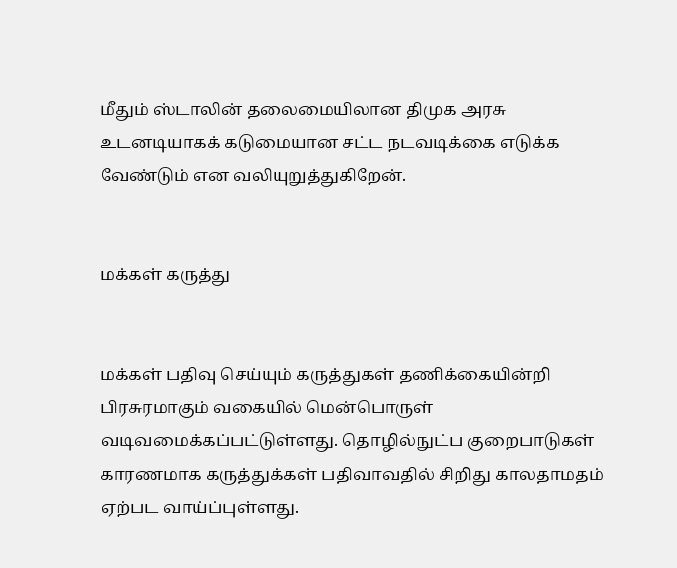மீதும் ஸ்டாலின் தலைமையிலான திமுக அரசு உடனடியாகக் கடுமையான சட்ட நடவடிக்கை எடுக்க வேண்டும் என வலியுறுத்துகிறேன்.


மக்கள் கருத்து


மக்கள் பதிவு செய்யும் கருத்துகள் தணிக்கையின்றி பிரசுரமாகும் வகையில் மென்பொருள் வடிவமைக்கப்பட்டுள்ளது. தொழில்நுட்ப குறைபாடுகள் காரணமாக கருத்துக்கள் பதிவாவதில் சிறிது காலதாமதம் ஏற்பட வாய்ப்புள்ளது.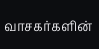வாசகர்களின்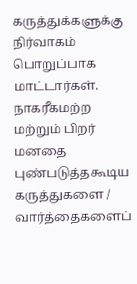கருத்துக்களுக்கு நிர்வாகம் பொறுப்பாக மாட்டார்கள். நாகரீகமற்ற மற்றும் பிறர் மனதை புண்படுத்தகூடிய கருத்துகளை / வார்த்தைகளைப்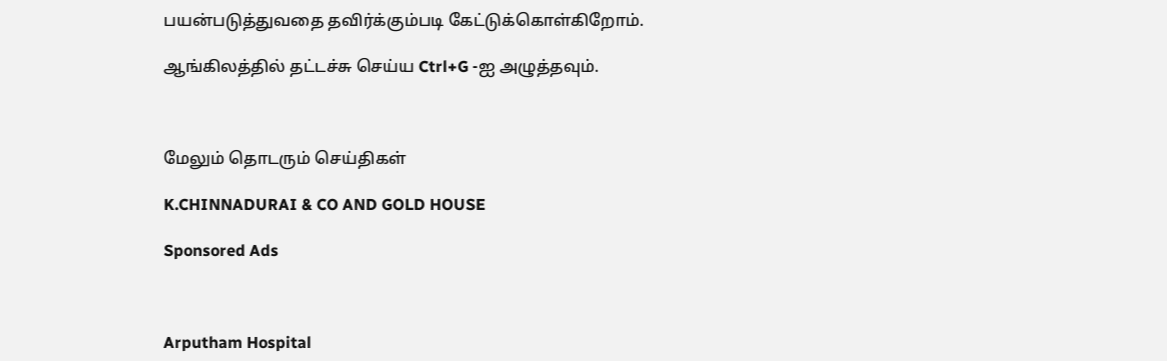பயன்படுத்துவதை தவிர்க்கும்படி கேட்டுக்கொள்கிறோம்.

ஆங்கிலத்தில் தட்டச்சு செய்ய Ctrl+G -ஐ அழுத்தவும்.



மேலும் தொடரும் செய்திகள்

K.CHINNADURAI & CO AND GOLD HOUSE

Sponsored Ads



Arputham Hospital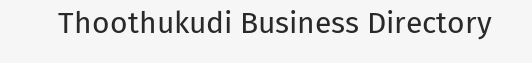Thoothukudi Business Directory